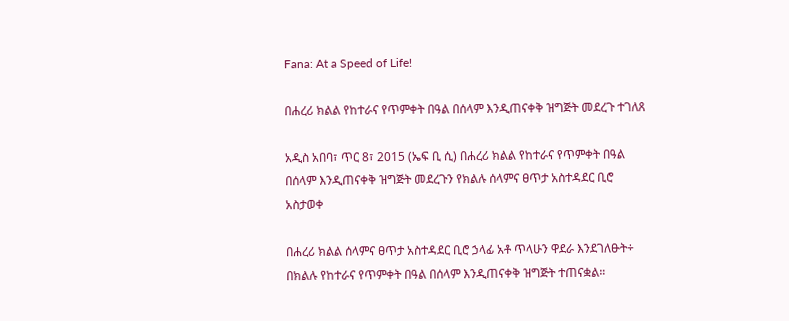Fana: At a Speed of Life!

በሐረሪ ክልል የከተራና የጥምቀት በዓል በሰላም እንዲጠናቀቅ ዝግጅት መደረጉ ተገለጸ

አዲስ አበባ፣ ጥር 8፣ 2015 (ኤፍ ቢ ሲ) በሐረሪ ክልል የከተራና የጥምቀት በዓል በሰላም እንዲጠናቀቅ ዝግጅት መደረጉን የክልሉ ሰላምና ፀጥታ አስተዳደር ቢሮ አስታወቀ

በሐረሪ ክልል ሰላምና ፀጥታ አስተዳደር ቢሮ ኃላፊ አቶ ጥላሁን ዋደራ እንደገለፁት÷ በክልሉ የከተራና የጥምቀት በዓል በሰላም እንዲጠናቀቅ ዝግጅት ተጠናቋል።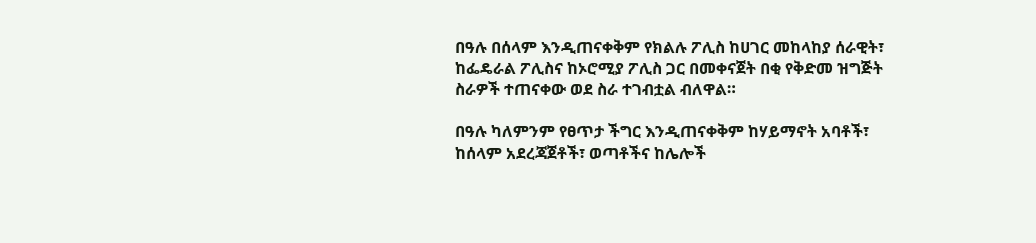በዓሉ በሰላም እንዲጠናቀቅም የክልሉ ፖሊስ ከሀገር መከላከያ ሰራዊት፣ ከፌዴራል ፖሊስና ከኦሮሚያ ፖሊስ ጋር በመቀናጀት በቂ የቅድመ ዝግጅት ስራዎች ተጠናቀው ወደ ስራ ተገብቷል ብለዋል።

በዓሉ ካለምንም የፀጥታ ችግር እንዲጠናቀቅም ከሃይማኖት አባቶች፣ ከሰላም አደረጃጀቶች፣ ወጣቶችና ከሌሎች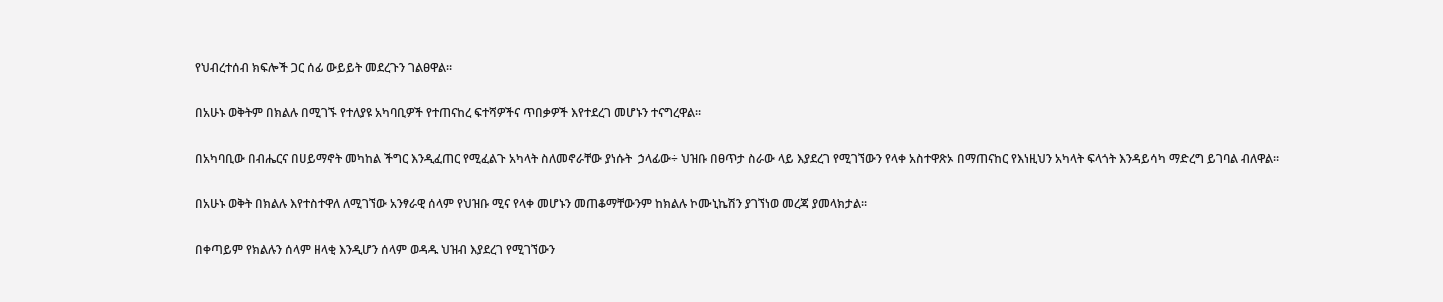የህብረተሰብ ክፍሎች ጋር ሰፊ ውይይት መደረጉን ገልፀዋል።

በአሁኑ ወቅትም በክልሉ በሚገኙ የተለያዩ አካባቢዎች የተጠናከረ ፍተሻዎችና ጥበቃዎች እየተደረገ መሆኑን ተናግረዋል።

በአካባቢው በብሔርና በሀይማኖት መካከል ችግር እንዲፈጠር የሚፈልጉ አካላት ስለመኖራቸው ያነሱት  ኃላፊው÷ ህዝቡ በፀጥታ ስራው ላይ እያደረገ የሚገኘውን የላቀ አስተዋጽኦ በማጠናከር የእነዚህን አካላት ፍላጎት እንዳይሳካ ማድረግ ይገባል ብለዋል።

በአሁኑ ወቅት በክልሉ እየተስተዋለ ለሚገኘው አንፃራዊ ሰላም የህዝቡ ሚና የላቀ መሆኑን መጠቆማቸውንም ከክልሉ ኮሙኒኬሽን ያገኘነወ መረጃ ያመላክታል፡፡

በቀጣይም የክልሉን ሰላም ዘላቂ እንዲሆን ሰላም ወዳዱ ህዝብ እያደረገ የሚገኘውን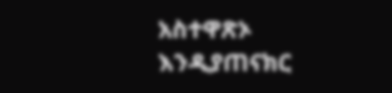አስተዋጽኦ እንዲያጠናክር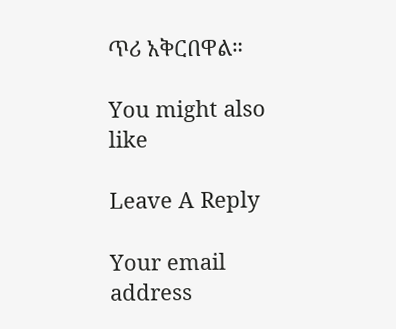ጥሪ አቅርበዋል።

You might also like

Leave A Reply

Your email address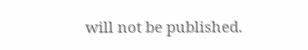will not be published.